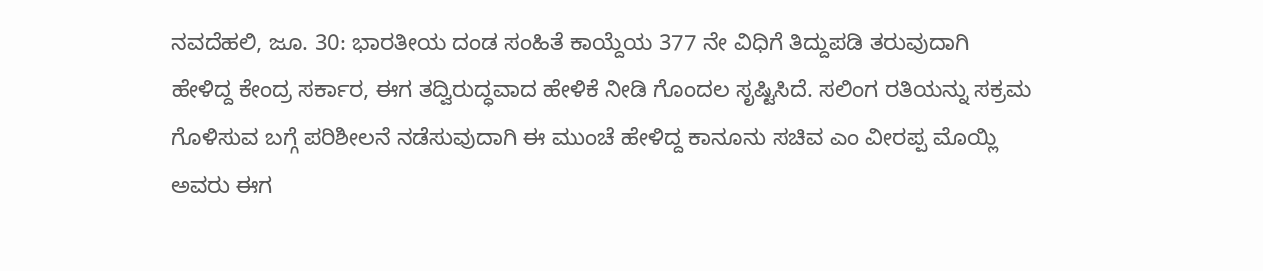ನವದೆಹಲಿ, ಜೂ. 30: ಭಾರತೀಯ ದಂಡ ಸಂಹಿತೆ ಕಾಯ್ದೆಯ 377 ನೇ ವಿಧಿಗೆ ತಿದ್ದುಪಡಿ ತರುವುದಾಗಿ ಹೇಳಿದ್ದ ಕೇಂದ್ರ ಸರ್ಕಾರ, ಈಗ ತದ್ವಿರುದ್ಧವಾದ ಹೇಳಿಕೆ ನೀಡಿ ಗೊಂದಲ ಸೃಷ್ಟಿಸಿದೆ. ಸಲಿಂಗ ರತಿಯನ್ನು ಸಕ್ರಮ ಗೊಳಿಸುವ ಬಗ್ಗೆ ಪರಿಶೀಲನೆ ನಡೆಸುವುದಾಗಿ ಈ ಮುಂಚೆ ಹೇಳಿದ್ದ ಕಾನೂನು ಸಚಿವ ಎಂ ವೀರಪ್ಪ ಮೊಯ್ಲಿ ಅವರು ಈಗ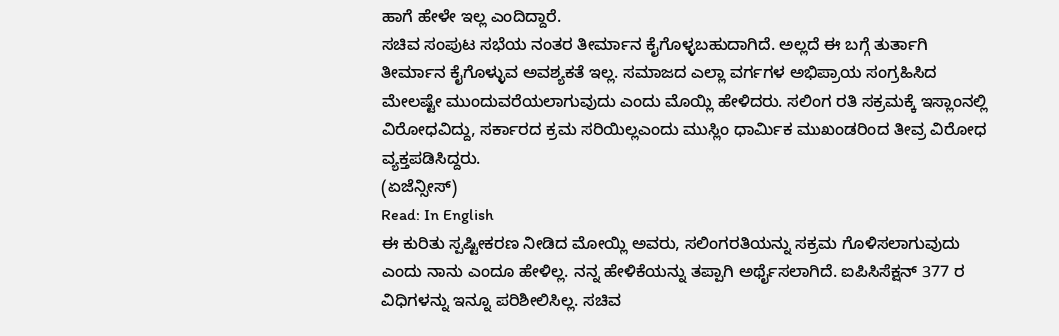ಹಾಗೆ ಹೇಳೇ ಇಲ್ಲ ಎಂದಿದ್ದಾರೆ.
ಸಚಿವ ಸಂಪುಟ ಸಭೆಯ ನಂತರ ತೀರ್ಮಾನ ಕೈಗೊಳ್ಳಬಹುದಾಗಿದೆ. ಅಲ್ಲದೆ ಈ ಬಗ್ಗೆ ತುರ್ತಾಗಿ ತೀರ್ಮಾನ ಕೈಗೊಳ್ಳುವ ಅವಶ್ಯಕತೆ ಇಲ್ಲ. ಸಮಾಜದ ಎಲ್ಲಾ ವರ್ಗಗಳ ಅಭಿಪ್ರಾಯ ಸಂಗ್ರಹಿಸಿದ ಮೇಲಷ್ಟೇ ಮುಂದುವರೆಯಲಾಗುವುದು ಎಂದು ಮೊಯ್ಲಿ ಹೇಳಿದರು. ಸಲಿಂಗ ರತಿ ಸಕ್ರಮಕ್ಕೆ ಇಸ್ಲಾಂನಲ್ಲಿ ವಿರೋಧವಿದ್ದು, ಸರ್ಕಾರದ ಕ್ರಮ ಸರಿಯಿಲ್ಲಎಂದು ಮುಸ್ಲಿಂ ಧಾರ್ಮಿಕ ಮುಖಂಡರಿಂದ ತೀವ್ರ ವಿರೋಧ ವ್ಯಕ್ತಪಡಿಸಿದ್ದರು.
(ಏಜೆನ್ಸೀಸ್)
Read: In English
ಈ ಕುರಿತು ಸ್ಪಷ್ಟೀಕರಣ ನೀಡಿದ ಮೋಯ್ಲಿ ಅವರು, ಸಲಿಂಗರತಿಯನ್ನು ಸಕ್ರಮ ಗೊಳಿಸಲಾಗುವುದು ಎಂದು ನಾನು ಎಂದೂ ಹೇಳಿಲ್ಲ. ನನ್ನ ಹೇಳಿಕೆಯನ್ನು ತಪ್ಪಾಗಿ ಅರ್ಥೈಸಲಾಗಿದೆ. ಐಪಿಸಿಸೆಕ್ಷನ್ 377 ರ ವಿಧಿಗಳನ್ನು ಇನ್ನೂ ಪರಿಶೀಲಿಸಿಲ್ಲ. ಸಚಿವ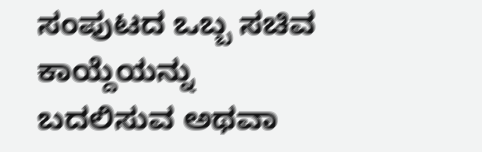ಸಂಪುಟದ ಒಬ್ಬ ಸಚಿವ ಕಾಯ್ದೆಯನ್ನು ಬದಲಿಸುವ ಅಥವಾ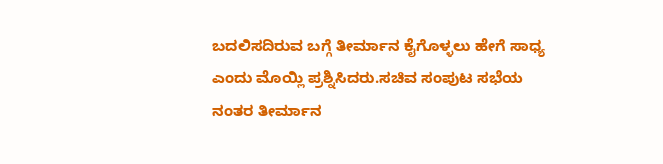ಬದಲಿಸದಿರುವ ಬಗ್ಗೆ ತೀರ್ಮಾನ ಕೈಗೊಳ್ಳಲು ಹೇಗೆ ಸಾಧ್ಯ ಎಂದು ಮೊಯ್ಲಿ ಪ್ರಶ್ನಿಸಿದರು.ಸಚಿವ ಸಂಪುಟ ಸಭೆಯ ನಂತರ ತೀರ್ಮಾನ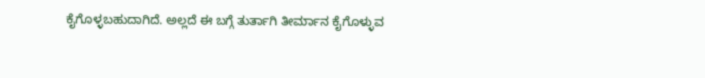ಕೈಗೊಳ್ಳಬಹುದಾಗಿದೆ. ಅಲ್ಲದೆ ಈ ಬಗ್ಗೆ ತುರ್ತಾಗಿ ತೀರ್ಮಾನ ಕೈಗೊಳ್ಳುವ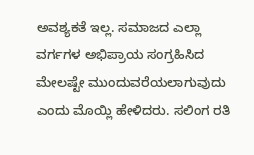ಅವಶ್ಯಕತೆ ಇಲ್ಲ. ಸಮಾಜದ ಎಲ್ಲಾ ವರ್ಗಗಳ ಅಭಿಪ್ರಾಯ ಸಂಗ್ರಹಿಸಿದ ಮೇಲಷ್ಟೇ ಮುಂದುವರೆಯಲಾಗುವುದು ಎಂದು ಮೊಯ್ಲಿ ಹೇಳಿದರು. ಸಲಿಂಗ ರತಿ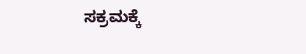ಸಕ್ರಮಕ್ಕೆ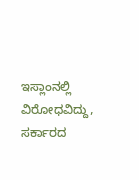ಇಸ್ಲಾಂನಲ್ಲಿ ವಿರೋಧವಿದ್ದು, ಸರ್ಕಾರದ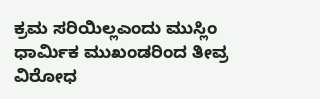ಕ್ರಮ ಸರಿಯಿಲ್ಲಎಂದು ಮುಸ್ಲಿಂ ಧಾರ್ಮಿಕ ಮುಖಂಡರಿಂದ ತೀವ್ರ ವಿರೋಧ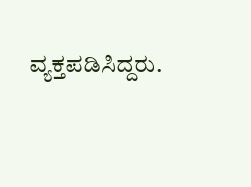ವ್ಯಕ್ತಪಡಿಸಿದ್ದರು.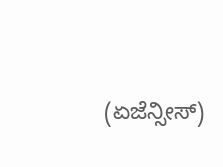(ಏಜೆನ್ಸೀಸ್)